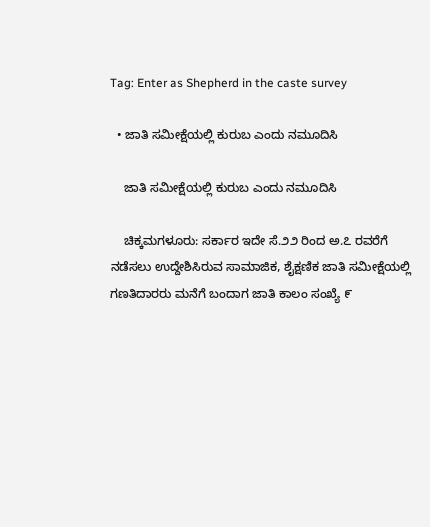Tag: Enter as Shepherd in the caste survey

  • ಜಾತಿ ಸಮೀಕ್ಷೆಯಲ್ಲಿ ಕುರುಬ ಎಂದು ನಮೂದಿಸಿ

    ಜಾತಿ ಸಮೀಕ್ಷೆಯಲ್ಲಿ ಕುರುಬ ಎಂದು ನಮೂದಿಸಿ

    ಚಿಕ್ಕಮಗಳೂರು: ಸರ್ಕಾರ ಇದೇ ಸೆ.೨೨ ರಿಂದ ಅ.೭ ರವರೆಗೆ ನಡೆಸಲು ಉದ್ದೇಶಿಸಿರುವ ಸಾಮಾಜಿಕ, ಶೈಕ್ಷಣಿಕ ಜಾತಿ ಸಮೀಕ್ಷೆಯಲ್ಲಿ ಗಣತಿದಾರರು ಮನೆಗೆ ಬಂದಾಗ ಜಾತಿ ಕಾಲಂ ಸಂಖ್ಯೆ ೯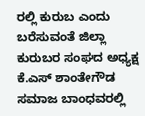ರಲ್ಲಿ ಕುರುಬ ಎಂದು ಬರೆಸುವಂತೆ ಜಿಲ್ಲಾ ಕುರುಬರ ಸಂಘದ ಅಧ್ಯಕ್ಷ ಕೆ.ಎಸ್ ಶಾಂತೇಗೌಡ ಸಮಾಜ ಬಾಂಧವರಲ್ಲಿ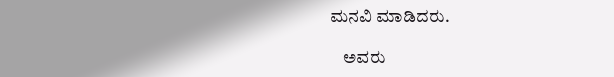ಮನವಿ ಮಾಡಿದರು.

    ಅವರು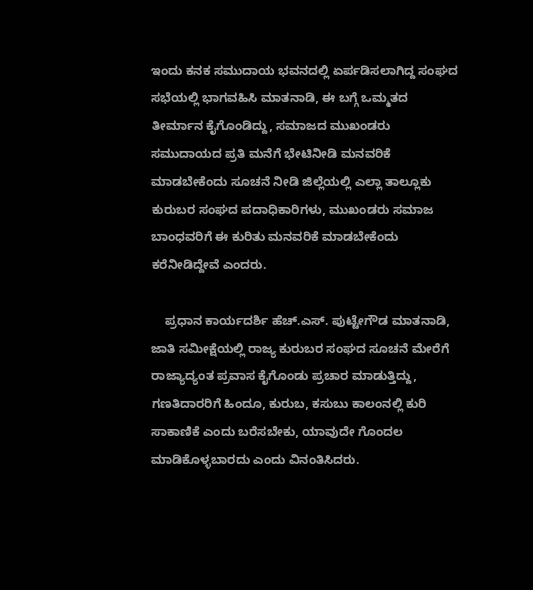ಇಂದು ಕನಕ ಸಮುದಾಯ ಭವನದಲ್ಲಿ ಏರ್ಪಡಿಸಲಾಗಿದ್ದ ಸಂಘದ ಸಭೆಯಲ್ಲಿ ಭಾಗವಹಿಸಿ ಮಾತನಾಡಿ, ಈ ಬಗ್ಗೆ ಒಮ್ಮತದ ತೀರ್ಮಾನ ಕೈಗೊಂಡಿದ್ದು, ಸಮಾಜದ ಮುಖಂಡರು ಸಮುದಾಯದ ಪ್ರತಿ ಮನೆಗೆ ಭೇಟಿನೀಡಿ ಮನವರಿಕೆ ಮಾಡಬೇಕೆಂದು ಸೂಚನೆ ನೀಡಿ ಜಿಲ್ಲೆಯಲ್ಲಿ ಎಲ್ಲಾ ತಾಲ್ಲೂಕು ಕುರುಬರ ಸಂಘದ ಪದಾಧಿಕಾರಿಗಳು, ಮುಖಂಡರು ಸಮಾಜ ಬಾಂಧವರಿಗೆ ಈ ಕುರಿತು ಮನವರಿಕೆ ಮಾಡಬೇಕೆಂದು ಕರೆನೀಡಿದ್ದೇವೆ ಎಂದರು.

    ಪ್ರಧಾನ ಕಾರ್ಯದರ್ಶಿ ಹೆಚ್.ಎಸ್. ಪುಟ್ಟೇಗೌಡ ಮಾತನಾಡಿ, ಜಾತಿ ಸಮೀಕ್ಷೆಯಲ್ಲಿ ರಾಜ್ಯ ಕುರುಬರ ಸಂಘದ ಸೂಚನೆ ಮೇರೆಗೆ ರಾಜ್ಯಾದ್ಯಂತ ಪ್ರವಾಸ ಕೈಗೊಂಡು ಪ್ರಚಾರ ಮಾಡುತ್ತಿದ್ದು, ಗಣತಿದಾರರಿಗೆ ಹಿಂದೂ, ಕುರುಬ, ಕಸುಬು ಕಾಲಂನಲ್ಲಿ ಕುರಿ ಸಾಕಾಣಿಕೆ ಎಂದು ಬರೆಸಬೇಕು, ಯಾವುದೇ ಗೊಂದಲ ಮಾಡಿಕೊಳ್ಳಬಾರದು ಎಂದು ವಿನಂತಿಸಿದರು.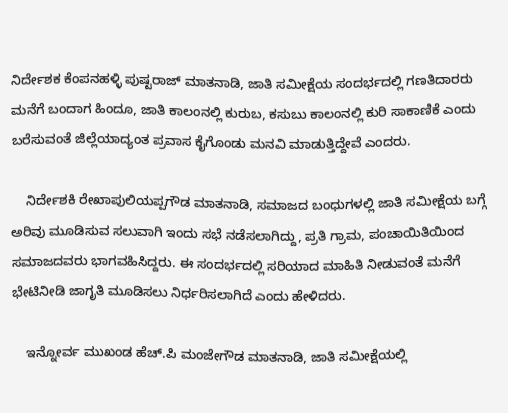ನಿರ್ದೇಶಕ ಕೆಂಪನಹಳ್ಳಿ ಪುಷ್ಟರಾಜ್ ಮಾತನಾಡಿ, ಜಾತಿ ಸಮೀಕ್ಷೆಯ ಸಂದರ್ಭದಲ್ಲಿ ಗಣತಿದಾರರು ಮನೆಗೆ ಬಂದಾಗ ಹಿಂದೂ, ಜಾತಿ ಕಾಲಂನಲ್ಲಿ ಕುರುಬ, ಕಸುಬು ಕಾಲಂನಲ್ಲಿ ಕುರಿ ಸಾಕಾಣಿಕೆ ಎಂದು ಬರೆಸುವಂತೆ ಜಿಲ್ಲೆಯಾದ್ಯಂತ ಪ್ರವಾಸ ಕೈಗೊಂಡು ಮನವಿ ಮಾಡುತ್ತಿದ್ದೇವೆ ಎಂದರು.

    ನಿರ್ದೇಶಕಿ ರೇಖಾಪುಲಿಯಪ್ಪಗೌಡ ಮಾತನಾಡಿ, ಸಮಾಜದ ಬಂಧುಗಳಲ್ಲಿ ಜಾತಿ ಸಮೀಕ್ಷೆಯ ಬಗ್ಗೆ ಅರಿವು ಮೂಡಿಸುವ ಸಲುವಾಗಿ ಇಂದು ಸಭೆ ನಡೆಸಲಾಗಿದ್ದು, ಪ್ರತಿ ಗ್ರಾಮ, ಪಂಚಾಯಿತಿಯಿಂದ ಸಮಾಜದವರು ಭಾಗವಹಿಸಿದ್ದರು. ಈ ಸಂದರ್ಭದಲ್ಲಿ ಸರಿಯಾದ ಮಾಹಿತಿ ನೀಡುವಂತೆ ಮನೆಗೆ ಭೇಟಿನೀಡಿ ಜಾಗೃತಿ ಮೂಡಿಸಲು ನಿರ್ಧರಿಸಲಾಗಿದೆ ಎಂದು ಹೇಳಿದರು.

    ಇನ್ನೋರ್ವ ಮುಖಂಡ ಹೆಚ್.ಪಿ ಮಂಜೇಗೌಡ ಮಾತನಾಡಿ, ಜಾತಿ ಸಮೀಕ್ಷೆಯಲ್ಲಿ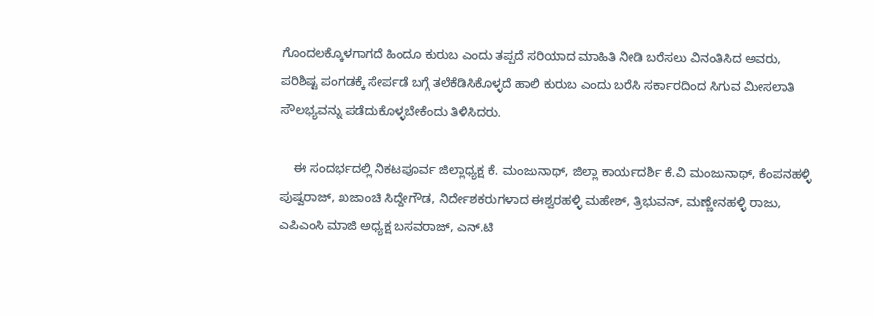ಗೊಂದಲಕ್ಕೊಳಗಾಗದೆ ಹಿಂದೂ ಕುರುಬ ಎಂದು ತಪ್ಪದೆ ಸರಿಯಾದ ಮಾಹಿತಿ ನೀಡಿ ಬರೆಸಲು ವಿನಂತಿಸಿದ ಅವರು, ಪರಿಶಿಷ್ಟ ಪಂಗಡಕ್ಕೆ ಸೇರ್ಪಡೆ ಬಗ್ಗೆ ತಲೆಕೆಡಿಸಿಕೊಳ್ಳದೆ ಹಾಲಿ ಕುರುಬ ಎಂದು ಬರೆಸಿ ಸರ್ಕಾರದಿಂದ ಸಿಗುವ ಮೀಸಲಾತಿ ಸೌಲಭ್ಯವನ್ನು ಪಡೆದುಕೊಳ್ಳಬೇಕೆಂದು ತಿಳಿಸಿದರು.

    ಈ ಸಂದರ್ಭದಲ್ಲಿ ನಿಕಟಪೂರ್ವ ಜಿಲ್ಲಾಧ್ಯಕ್ಷ ಕೆ. ಮಂಜುನಾಥ್, ಜಿಲ್ಲಾ ಕಾರ್ಯದರ್ಶಿ ಕೆ.ವಿ ಮಂಜುನಾಥ್, ಕೆಂಪನಹಳ್ಳಿ ಪುಷ್ವರಾಜ್, ಖಜಾಂಚಿ ಸಿದ್ದೇಗೌಡ, ನಿರ್ದೇಶಕರುಗಳಾದ ಈಶ್ವರಹಳ್ಳಿ ಮಹೇಶ್, ತ್ರಿಭುವನ್, ಮಣ್ಣೇನಹಳ್ಳಿ ರಾಜು, ಎಪಿಎಂಸಿ ಮಾಜಿ ಅಧ್ಯಕ್ಷ ಬಸವರಾಜ್, ಎನ್.ಟಿ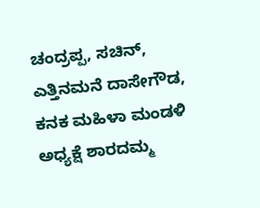ಚಂದ್ರಪ್ಪ, ಸಚಿನ್, ಎತ್ತಿನಮನೆ ದಾಸೇಗೌಡ, ಕನಕ ಮಹಿಳಾ ಮಂಡಳಿ ಅಧ್ಯಕ್ಷೆ ಶಾರದಮ್ಮ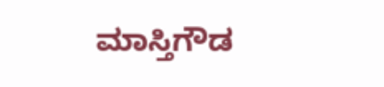ಮಾಸ್ತಿಗೌಡ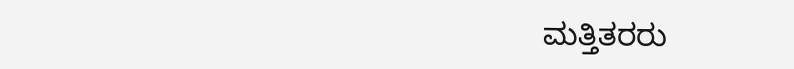ಮತ್ತಿತರರು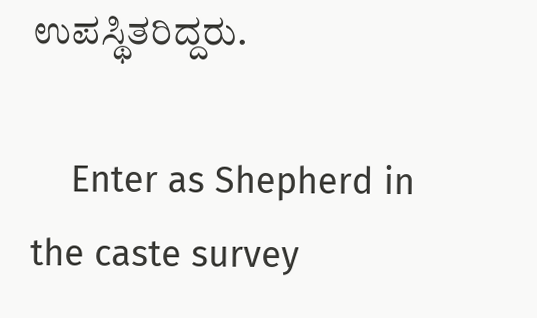ಉಪಸ್ಥಿತರಿದ್ದರು.

    Enter as Shepherd in the caste survey